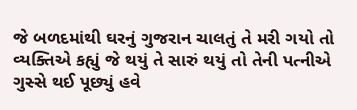જે બળદમાંથી ઘરનું ગુજરાન ચાલતું તે મરી ગયો તો વ્યક્તિએ કહ્યું જે થયું તે સારું થયું તો તેની પત્નીએ ગુસ્સે થઈ પૂછ્યું હવે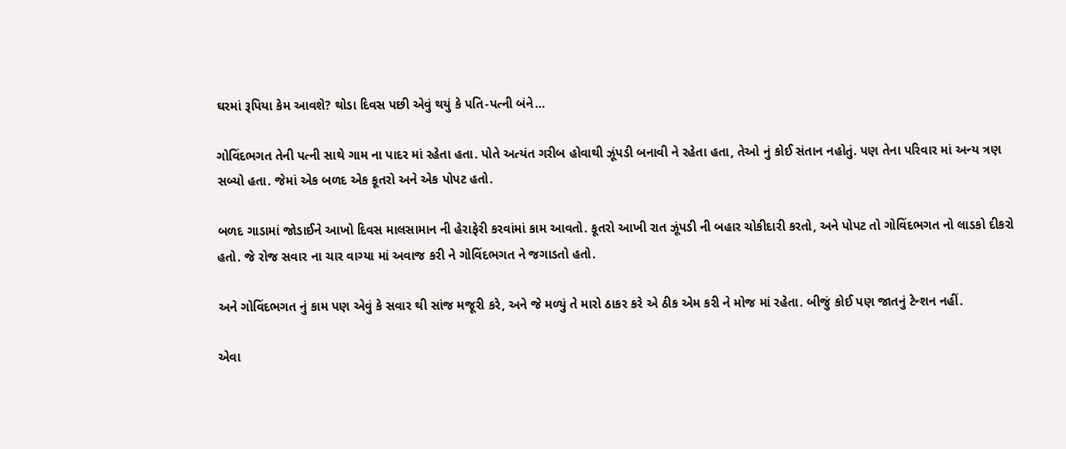ઘરમાં રૂપિયા કેમ આવશે? થોડા દિવસ પછી એવું થયું કે પતિ-પત્ની બંને…

ગોવિંદભગત તેની પત્ની સાથે ગામ ના પાદર માં રહેતા હતા. પોતે અત્યંત ગરીબ હોવાથી ઝૂંપડી બનાવી ને રહેતા હતા, તેઓ નું કોઈ સંતાન નહોતું. પણ તેના પરિવાર માં અન્ય ત્રણ સબ્યો હતા. જેમાં એક બળદ એક કૂતરો અને એક પોપટ હતો.

બળદ ગાડામાં જોડાઈને આખો દિવસ માલસામાન ની હેરાફેરી કરવાંમાં કામ આવતો. કૂતરો આખી રાત ઝૂંપડી ની બહાર ચોકીદારી કરતો, અને પોપટ તો ગોવિંદભગત નો લાડકો દીકરો હતો. જે રોજ સવાર ના ચાર વાગ્યા માં અવાજ કરી ને ગોવિંદભગત ને જગાડતો હતો.

અને ગોવિંદભગત નું કામ પણ એવું કે સવાર થી સાંજ મજૂરી કરે, અને જે મળ્યું તે મારો ઠાકર કરે એ ઠીક એમ કરી ને મોજ માં રહેતા. બીજું કોઈ પણ જાતનું ટેન્શન નહીં.

એવા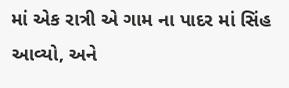માં એક રાત્રી એ ગામ ના પાદર માં સિંહ આવ્યો, અને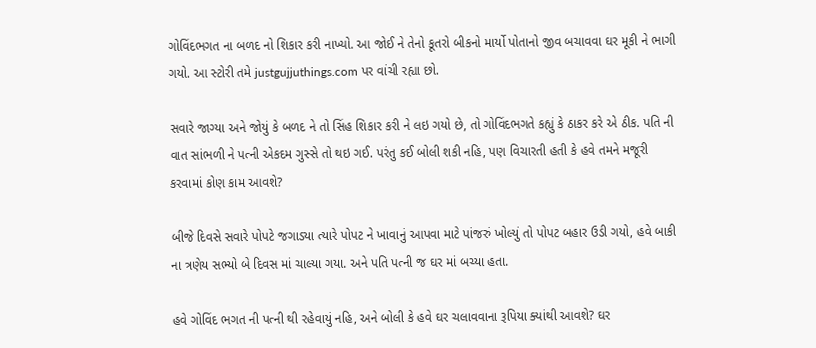ગોવિંદભગત ના બળદ નો શિકાર કરી નાખ્યો. આ જોઈ ને તેનો કૂતરો બીકનો માર્યો પોતાનો જીવ બચાવવા ઘર મૂકી ને ભાગી ગયો. આ સ્ટોરી તમે justgujjuthings.com પર વાંચી રહ્યા છો.

સવારે જાગ્યા અને જોયું કે બળદ ને તો સિંહ શિકાર કરી ને લઇ ગયો છે, તો ગોવિંદભગતે કહ્યું કે ઠાકર કરે એ ઠીક. પતિ ની વાત સાંભળી ને પત્ની એકદમ ગુસ્સે તો થઇ ગઈ. પરંતુ કઈ બોલી શકી નહિ, પણ વિચારતી હતી કે હવે તમને મજૂરી કરવામાં કોણ કામ આવશે?

બીજે દિવસે સવારે પોપટે જગાડ્યા ત્યારે પોપટ ને ખાવાનું આપવા માટે પાંજરું ખોલ્યું તો પોપટ બહાર ઉડી ગયો, હવે બાકી ના ત્રણેય સભ્યો બે દિવસ માં ચાલ્યા ગયા. અને પતિ પત્ની જ ઘર માં બચ્યા હતા.

હવે ગોવિંદ ભગત ની પત્ની થી રહેવાયું નહિ, અને બોલી કે હવે ઘર ચલાવવાના રૂપિયા ક્યાંથી આવશે? ઘર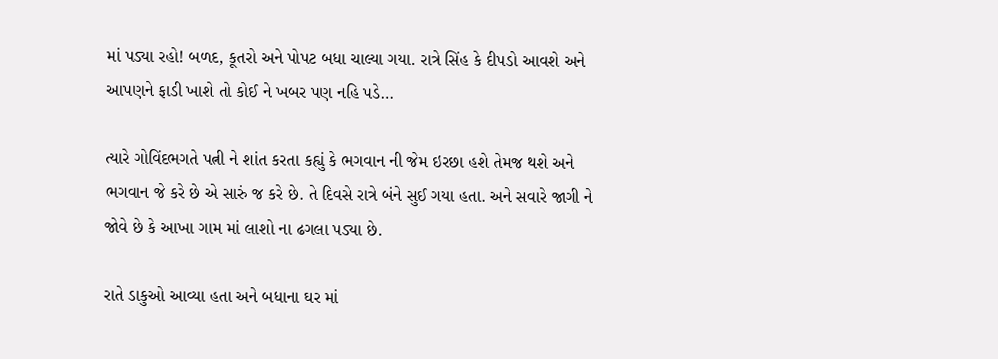માં પડ્યા રહો! બળદ, કૂતરો અને પોપટ બધા ચાલ્યા ગયા. રાત્રે સિંહ કે દીપડો આવશે અને આપણને ફાડી ખાશે તો કોઈ ને ખબર પણ નહિ પડે…

ત્યારે ગોવિંદભગતે પત્ની ને શાંત કરતા કહ્યું કે ભગવાન ની જેમ ઇરછા હશે તેમજ થશે અને ભગવાન જે કરે છે એ સારું જ કરે છે. તે દિવસે રાત્રે બંને સુઈ ગયા હતા. અને સવારે જાગી ને જોવે છે કે આખા ગામ માં લાશો ના ઢગલા પડ્યા છે.

રાતે ડાકુઓ આવ્યા હતા અને બધાના ઘર માં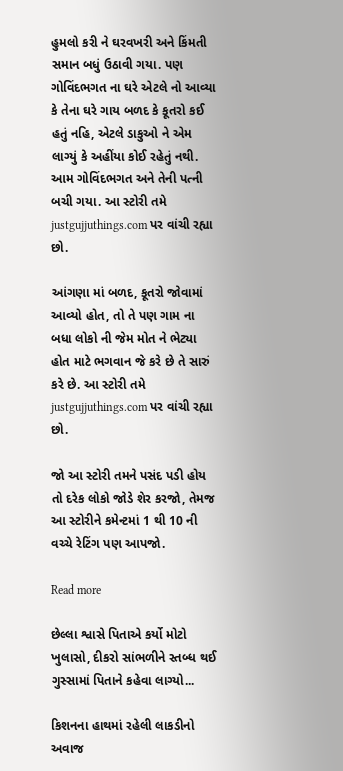હુમલો કરી ને ઘરવખરી અને કિંમતી સમાન બધું ઉઠાવી ગયા. પણ ગોવિંદભગત ના ઘરે એટલે નો આવ્યા કે તેના ઘરે ગાય બળદ કે કૂતરો કઈ હતું નહિ, એટલે ડાકુઓ ને એમ લાગ્યું કે અહીંયા કોઈ રહેતું નથી. આમ ગોવિંદભગત અને તેની પત્ની બચી ગયા. આ સ્ટોરી તમે justgujjuthings.com પર વાંચી રહ્યા છો.

આંગણા માં બળદ, કૂતરો જોવામાં આવ્યો હોત, તો તે પણ ગામ ના બધા લોકો ની જેમ મોત ને ભેટ્યા હોત માટે ભગવાન જે કરે છે તે સારું કરે છે. આ સ્ટોરી તમે justgujjuthings.com પર વાંચી રહ્યા છો.

જો આ સ્ટોરી તમને પસંદ પડી હોય તો દરેક લોકો જોડે શેર કરજો, તેમજ આ સ્ટોરીને કમેન્ટમાં 1 થી 10 ની વચ્ચે રેટિંગ પણ આપજો.

Read more

છેલ્લા શ્વાસે પિતાએ કર્યો મોટો ખુલાસો, દીકરો સાંભળીને સ્તબ્ધ થઈ ગુસ્સામાં પિતાને કહેવા લાગ્યો...

કિશનના હાથમાં રહેલી લાકડીનો અવાજ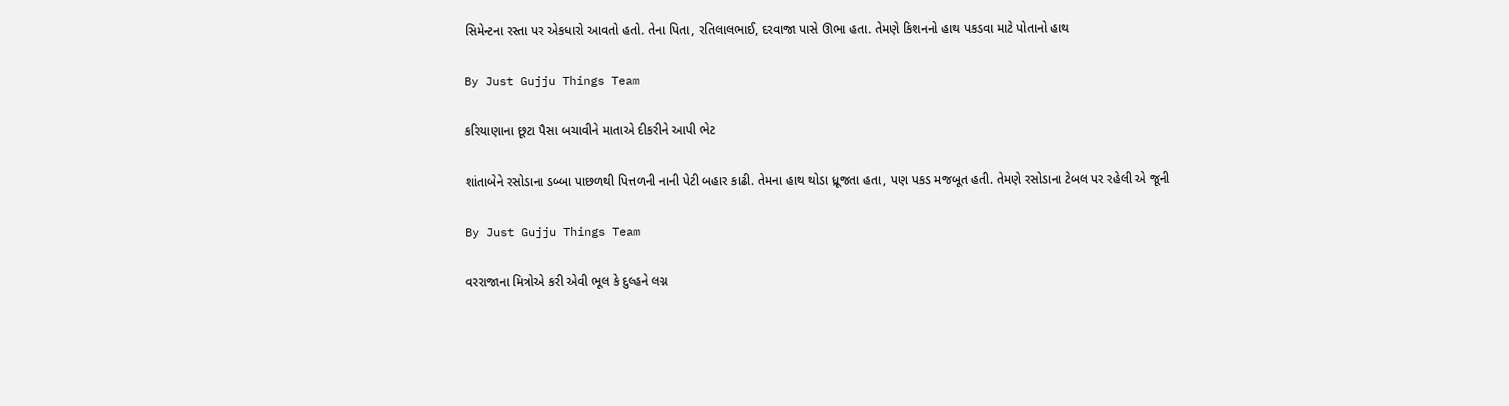સિમેન્ટના રસ્તા પર એકધારો આવતો હતો. તેના પિતા, રતિલાલભાઈ, દરવાજા પાસે ઊભા હતા. તેમણે કિશનનો હાથ પકડવા માટે પોતાનો હાથ

By Just Gujju Things Team

કરિયાણાના છૂટા પૈસા બચાવીને માતાએ દીકરીને આપી ભેટ

શાંતાબેને રસોડાના ડબ્બા પાછળથી પિત્તળની નાની પેટી બહાર કાઢી. તેમના હાથ થોડા ધ્રૂજતા હતા, પણ પકડ મજબૂત હતી. તેમણે રસોડાના ટેબલ પર રહેલી એ જૂની

By Just Gujju Things Team

વરરાજાના મિત્રોએ કરી એવી ભૂલ કે દુલ્હને લગ્ન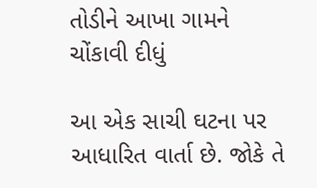તોડીને આખા ગામને ચોંકાવી દીધું

આ એક સાચી ઘટના પર આધારિત વાર્તા છે. જોકે તે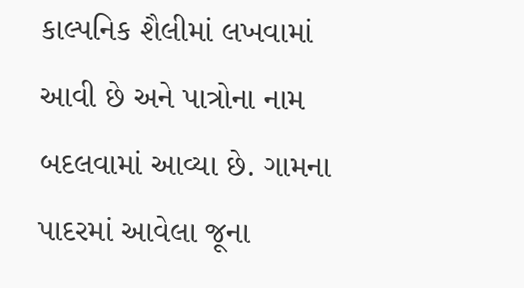કાલ્પનિક શૈલીમાં લખવામાં આવી છે અને પાત્રોના નામ બદલવામાં આવ્યા છે. ગામના પાદરમાં આવેલા જૂના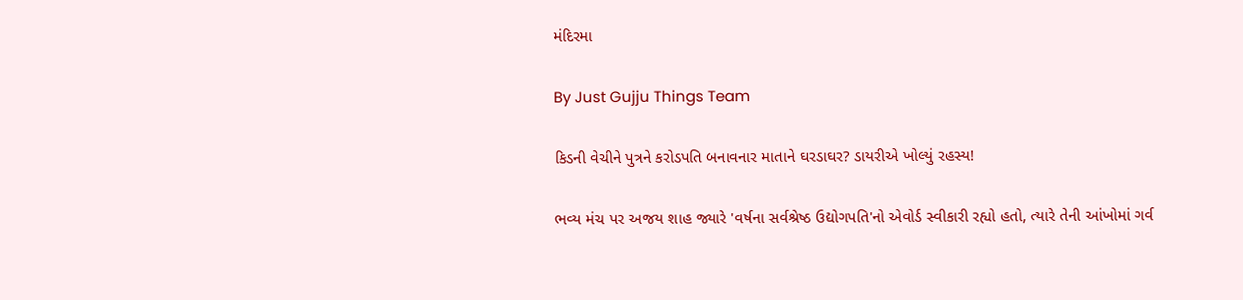મંદિરમા

By Just Gujju Things Team

કિડની વેચીને પુત્રને કરોડપતિ બનાવનાર માતાને ઘરડાઘર? ડાયરીએ ખોલ્યું રહસ્ય!

ભવ્ય મંચ પર અજય શાહ જ્યારે 'વર્ષના સર્વશ્રેષ્ઠ ઉદ્યોગપતિ'નો એવોર્ડ સ્વીકારી રહ્યો હતો, ત્યારે તેની આંખોમાં ગર્વ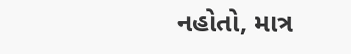નહોતો, માત્ર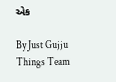એક

By Just Gujju Things Team